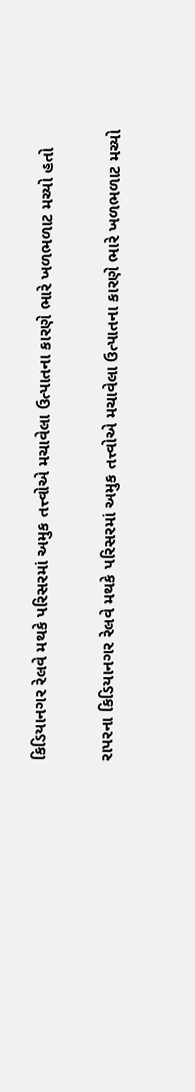કિડિયાનગર રેલવે મથકે પરિસરમાં અમુક તત્ત્વોએ મચાવેલા ઉત્પાતના કારણે ભારે ખળભળાટ મચ્યો હતો

રાપરના કિડિયાનગર રેલવે મથકે પરિસરમાં અમુક તત્ત્વોએ મચાવેલા ઉત્પાતના કારણે ભારે ખળભળાટ મચ્યો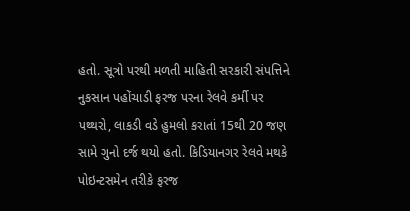હતો. સૂત્રો પરથી મળતી માહિતી સરકારી સંપત્તિને નુકસાન પહોંચાડી ફરજ પરના રેલવે કર્મી પર પથ્થરો, લાકડી વડે હુમલો કરાતાં 15થી 20 જણ સામે ગુનો દર્જ થયો હતો. કિડિયાનગર રેલવે મથકે પોઇન્ટસમેન તરીકે ફરજ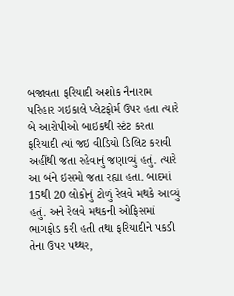બજાવતા ફરિયાદી અશોક નૈનારામ પરિહાર ગઇકાલે પ્લેટફોર્મ ઉપર હતા ત્યારે બે આરોપીઓ બાઇકથી સ્ટંટ કરતા ફરિયાદી ત્યાં જઇ વીડિયો ડિલિટ કરાવી અહીંથી જતા રહેવાનું જણાવ્યું હતું. ત્યારે આ બંને ઇસમો જતા રહ્યા હતા. બાદમાં 15થી 20 લોકોનું ટોળું રેલવે મથકે આવ્યું હતું. અને રેલવે મથકની ઓફિસમાં ભાગફોડ કરી હતી તથા ફરિયાદીને પકડી તેના ઉપર પથ્થર,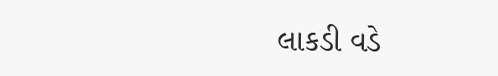લાકડી વડે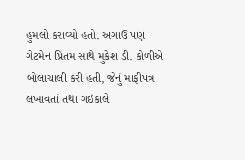હુમલો કરાવ્યો હતો. અગાઉ પણ ગેટમેન પ્રિતમ સાથે મુકેશ ડી. કોળીએ બોલાચાલી કરી હતી, જેનું માફીપત્ર લખાવતાં તથા ગઇકાલે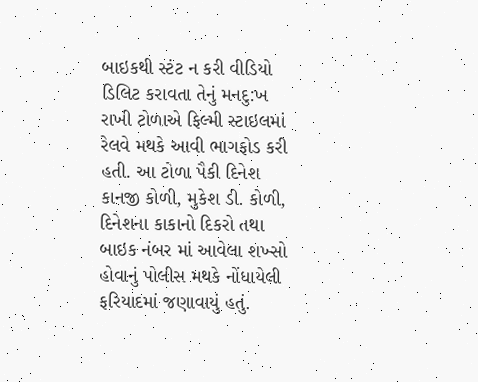બાઇકથી સ્ટંટ ન કરી વીડિયો ડિલિટ કરાવતા તેનું મનદુ:ખ રાખી ટોળાએ ફિલ્મી સ્ટાઇલમાં રેલવે મથકે આવી ભાગફોડ કરી હતી. આ ટોળા પૈકી દિનેશ કાનજી કોળી, મુકેશ ડી. કોળી, દિનેશના કાકાનો દિકરો તથા બાઇક નંબર માં આવેલા શખ્સો હોવાનું પોલીસ મથકે નોંધાયેલી ફરિયાદમાં જણાવાયું હતું.